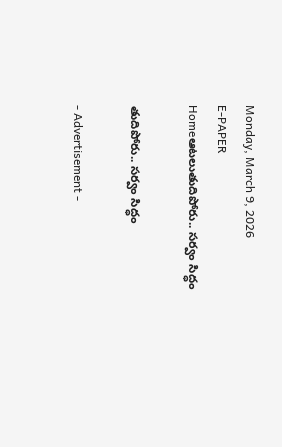Monday, March 9, 2026
E-PAPER
Homeఆటలుతుదిపోరు.. స‌ర్వం సిద్ధం

తుదిపోరు.. స‌ర్వం సిద్ధం

- Advertisement -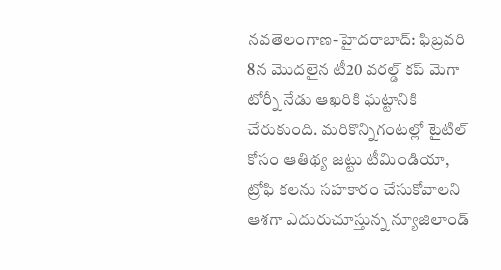న‌వ‌తెలంగాణ‌-హైద‌రాబాద్‌: ఫిబ్ర‌వ‌రి 8న మొద‌లైన టీ20 వ‌ర‌ల్డ్ క‌ప్ మెగా టోర్నీ నేడు ఆఖ‌రికి ఘ‌ట్టానికి చేరుకుంది. మ‌రికొన్నిగంట‌ల్లో టైటిల్ కోసం ఆతిథ్య జ‌ట్టు టీమిండియా, ట్రోఫి క‌ల‌ను స‌హ‌కారం చేసుకోవాల‌ని ఆశ‌గా ఎదురుచూస్తున్న న్యూజిలాండ్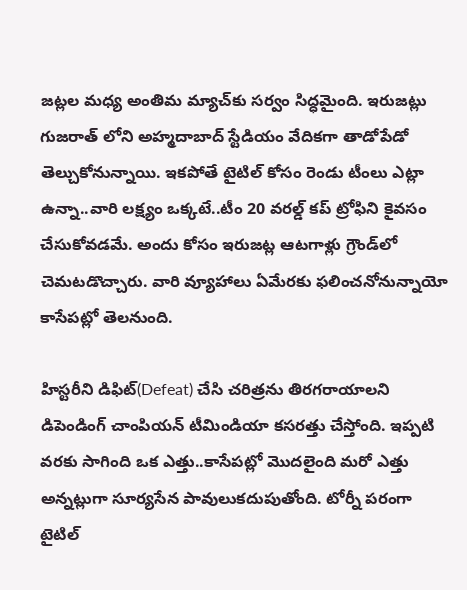జ‌ట్లల మ‌ధ్య అంతిమ మ్యాచ్‌కు స‌ర్వం సిద్ధ‌మైంది. ఇరుజ‌ట్లు గుజ‌రాత్ లోని అహ్మ‌దాబాద్ స్టేడియం వేదిక‌గా తాడోపేడో తెల్చుకోనున్నాయి. ఇక‌పోతే టైటిల్ కోసం రెండు టీంలు ఎట్లా ఉన్నా..వారి ల‌క్ష్యం ఒక్క‌టే..టీం 20 వ‌ర‌ల్డ్ క‌ప్ ట్రోఫిని కైవ‌సం చేసుకోవ‌డమే. అందు కోసం ఇరుజ‌ట్ల ఆట‌గాళ్లు గ్రౌండ్‌లో చెమ‌ట‌డొచ్చారు. వారి వ్యూహాలు ఏమేర‌కు ఫ‌లించ‌నోనున్నాయో కాసేప‌ట్లో తెల‌నుంది.

హిస్ట‌రీని డిఫిట్(Defeat) చేసి చ‌రిత్ర‌ను తిర‌గ‌రాయాల‌ని డిపెండింగ్ చాంపియ‌న్ టీమిండియా క‌స‌ర‌త్తు చేస్తోంది. ఇప్ప‌టి వ‌ర‌కు సాగింది ఒక ఎత్తు..కాసేప‌ట్లో మొద‌లైంది మ‌రో ఎత్తు అన్న‌ట్లుగా సూర్య‌సేన పావులుక‌దుపుతోంది. టోర్నీ ప‌రంగా టైటిల్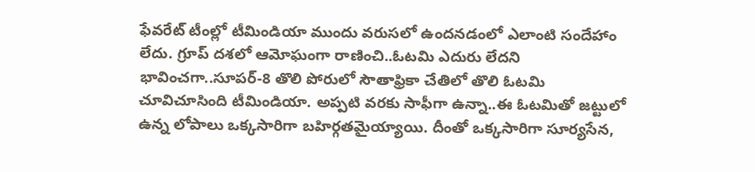ఫేవ‌రేట్ టీంల్లో టీమిండియా ముందు వ‌రుస‌లో ఉంద‌న‌డంలో ఎలాంటి సందేహాం లేదు. గ్రూప్ ద‌శ‌లో ఆమోఘంగా రాణించి..ఓట‌మి ఎదురు లేద‌ని భావించ‌గా..సూప‌ర్-8 తొలి పోరులో సౌతాఫ్రికా చేతిలో తొలి ఓట‌మి చూవిచూసింది టీమిండియా. అప్ప‌టి వ‌ర‌కు సాఫీగా ఉన్నా..ఈ ఓట‌మితో జ‌ట్టులో ఉన్న లోపాలు ఒక్క‌సారిగా బ‌హిర్గ‌తమైయ్యాయి. దీంతో ఒక్క‌సారిగా సూర్య‌సేన‌,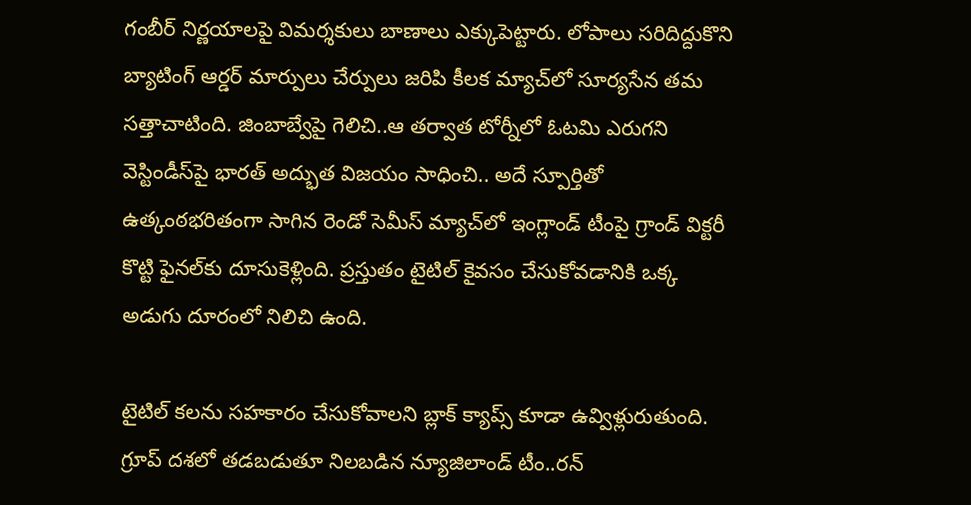గంబీర్ నిర్ణ‌యాల‌పై విమ‌ర్శ‌కులు బాణాలు ఎక్కుపెట్టారు. లోపాలు స‌రిదిద్దుకొని బ్యాటింగ్ ఆర్డ‌ర్ మార్పులు చేర్పులు జ‌రిపి కీల‌క మ్యాచ్‌లో సూర్య‌సేన త‌మ స‌త్తాచాటింది. జింబాబ్వేపై గెలిచి..ఆ త‌ర్వాత టోర్నీలో ఓట‌మి ఎరుగ‌ని వెస్టిండీస్‌పై భార‌త్ అద్భుత విజ‌యం సాధించి.. అదే స్పూర్తితో ఉత్కంఠ‌భ‌రితంగా సాగిన‌ రెండో సెమీస్ మ్యాచ్‌లో ఇంగ్లాండ్ టీంపై గ్రాండ్ విక్ట‌రీ కొట్టి ఫైన‌ల్‌కు దూసుకెళ్లింది. ప్ర‌స్తుతం టైటిల్ కైవ‌సం చేసుకోవ‌డానికి ఒక్క అడుగు దూరంలో నిలిచి ఉంది.

టైటిల్ క‌ల‌ను స‌హ‌కారం చేసుకోవాల‌ని బ్లాక్ క్యాప్స్ కూడా ఉవ్విళ్లురుతుంది. గ్రూప్ ద‌శ‌లో త‌డ‌బ‌డుతూ నిల‌బ‌డిన న్యూజిలాండ్ టీం..ర‌న్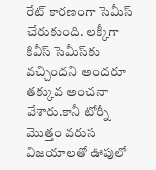రేట్ కారణంగా సెమీస్ చేరుకుంది. ల‌క్కీగా కివీస్ సెమీస్‌కు వ‌చ్చింద‌ని అంద‌రూ త‌క్కువ అంచ‌నా వేశారు.కానీ టోర్నీ మొత్తం వ‌రుస విజ‌యాల‌తో ఊపులో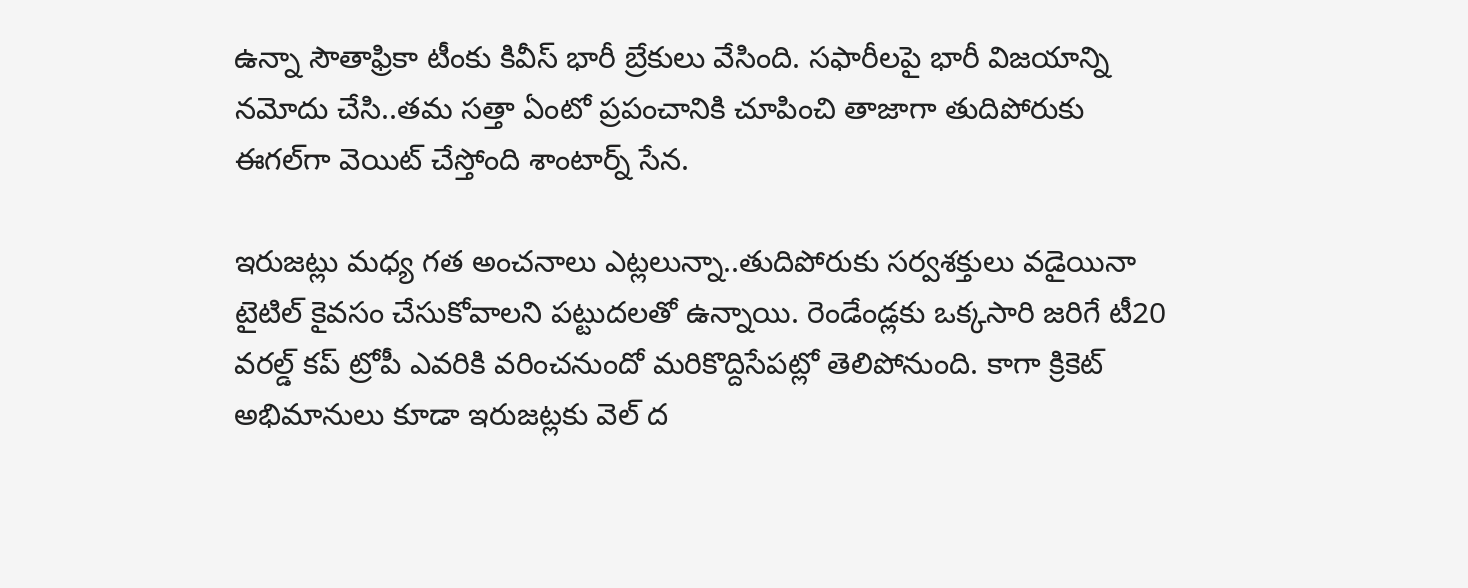ఉన్నా సౌతాఫ్రికా టీంకు కివీస్ భారీ బ్రేకులు వేసింది. స‌ఫారీల‌పై భారీ విజ‌యాన్ని న‌మోదు చేసి..త‌మ స‌త్తా ఏంటో ప్ర‌పంచానికి చూపించి తాజాగా తుదిపోరుకు ఈగ‌ల్‌గా వెయిట్ చేస్తోంది శాంటార్న్ సేన‌.

ఇరుజ‌ట్లు మ‌ధ్య గ‌త అంచ‌నాలు ఎట్ల‌లున్నా..తుదిపోరుకు స‌ర్వ‌శ‌క్తులు వ‌డైయినా టైటిల్ కైవ‌సం చేసుకోవాల‌ని ప‌ట్టుద‌ల‌తో ఉన్నాయి. రెండేండ్ల‌కు ఒక్క‌సారి జ‌రిగే టీ20 వ‌ర‌ల్డ్ క‌ప్ ట్రోపీ ఎవ‌రికి వ‌రించ‌నుందో మ‌రికొద్దిసేప‌ట్లో తెలిపోనుంది. కాగా క్రికెట్ అభిమానులు కూడా ఇరుజ‌ట్లకు వెల్ ద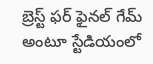బ్రెస్ట్ ఫ‌ర్ ఫైన‌ల్‌ గేమ్ అంటూ స్టేడియంలో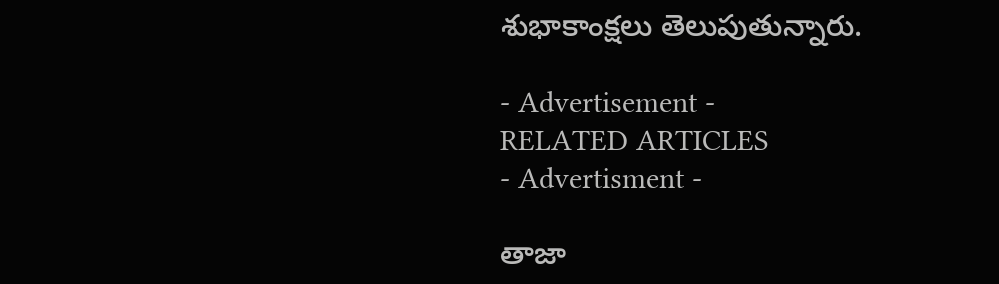శుభాకాంక్ష‌లు తెలుపుతున్నారు.

- Advertisement -
RELATED ARTICLES
- Advertisment -

తాజా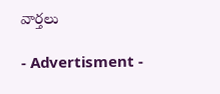వార్తలు

- Advertisment -